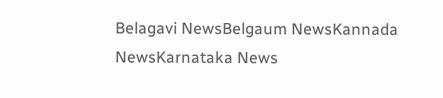Belagavi NewsBelgaum NewsKannada NewsKarnataka News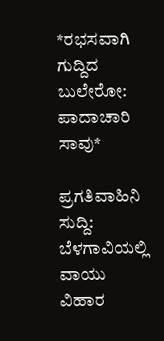*ರಭಸವಾಗಿ ಗುದ್ದಿದ ಬುಲೇರೋ: ಪಾದಾಚಾರಿ ಸಾವು*

ಪ್ರಗತಿವಾಹಿನಿ ಸುದ್ದಿ: ಬೆಳಗಾವಿಯಲ್ಲಿ ವಾಯು ವಿಹಾರ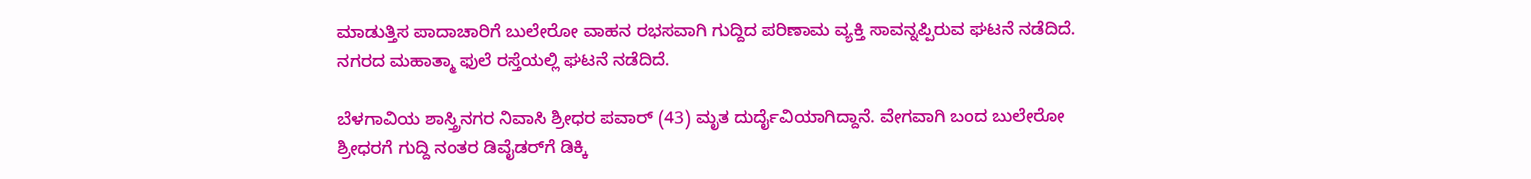ಮಾಡುತ್ತಿಸ ಪಾದಾಚಾರಿಗೆ ಬುಲೇರೋ ವಾಹನ ರಭಸವಾಗಿ ಗುದ್ದಿದ ಪರಿಣಾಮ ವ್ಯಕ್ತಿ ಸಾವನ್ನಪ್ಪಿರುವ ಘಟನೆ ನಡೆದಿದೆ. ನಗರದ ಮಹಾತ್ಮಾ ಫುಲೆ ರಸ್ತೆಯಲ್ಲಿ ಘಟನೆ ನಡೆದಿದೆ.

ಬೆಳಗಾವಿಯ ಶಾಸ್ತ್ರಿನಗರ ನಿವಾಸಿ ಶ್ರೀಧರ ಪವಾರ್ (43) ಮೃತ ದುರ್ದೈವಿಯಾಗಿದ್ದಾನೆ. ವೇಗವಾಗಿ ಬಂದ ಬುಲೇರೋ ಶ್ರೀಧರಗೆ ಗುದ್ದಿ ನಂತರ ಡಿವೈಡರ್‌ಗೆ ಡಿಕ್ಕಿ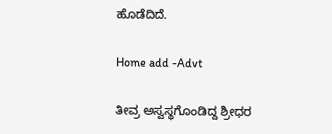ಹೊಡೆದಿದೆ.

Home add -Advt

ತೀವ್ರ ಅಸ್ವಸ್ಥಗೊಂಡಿದ್ದ ಶ್ರೀಧರ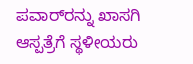ಪವಾರ್‌ರನ್ನು ಖಾಸಗಿ ಆಸ್ಪತ್ರೆಗೆ ಸ್ಥಳೀಯರು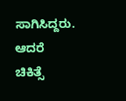ಸಾಗಿಸಿದ್ದರು. ಆದರೆ ಚಿಕಿತ್ಸೆ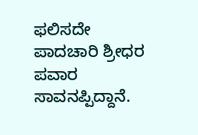ಫಲಿಸದೇ ಪಾದಚಾರಿ ಶ್ರೀಧರ ಪವಾರ ಸಾವನಪ್ಪಿದ್ದಾನೆ.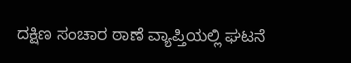ದಕ್ಷಿಣ ಸಂಚಾರ ಠಾಣೆ ವ್ಯಾಪ್ತಿಯಲ್ಲಿ ಘಟ‌ನೆ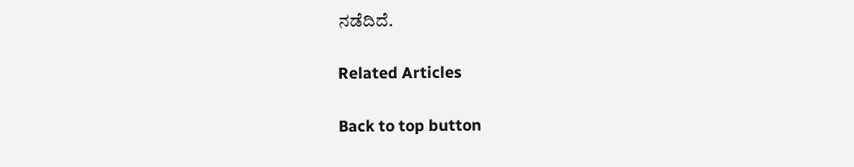ನಡೆದಿದೆ.

Related Articles

Back to top button